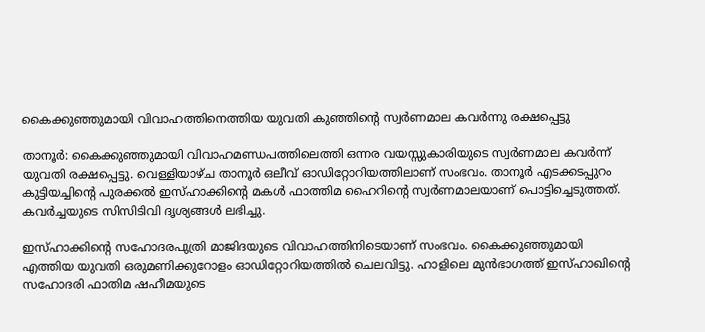കൈക്കുഞ്ഞുമായി വിവാഹത്തിനെത്തിയ യുവതി കുഞ്ഞിന്റെ സ്വര്‍ണമാല കവര്‍ന്നു രക്ഷപ്പെട്ടു

താനൂര്‍: കൈക്കുഞ്ഞുമായി വിവാഹമണ്ഡപത്തിലെത്തി ഒന്നര വയസ്സുകാരിയുടെ സ്വര്‍ണമാല കവര്‍ന്ന് യുവതി രക്ഷപ്പെട്ടു. വെള്ളിയാഴ്ച താനൂര്‍ ഒലീവ് ഓഡിറ്റോറിയത്തിലാണ് സംഭവം. താനൂര്‍ എടക്കടപ്പുറം കുട്ടിയച്ചിന്റെ പുരക്കല്‍ ഇസ്ഹാക്കിന്റെ മകള്‍ ഫാത്തിമ ഹൈറിന്റെ സ്വര്‍ണമാലയാണ് പൊട്ടിച്ചെടുത്തത്. കവര്‍ച്ചയുടെ സിസിടിവി ദൃശ്യങ്ങള്‍ ലഭിച്ചു.

ഇസ്ഹാക്കിന്റെ സഹോദരപുത്രി മാജിദയുടെ വിവാഹത്തിനിടെയാണ് സംഭവം. കൈക്കുഞ്ഞുമായി എത്തിയ യുവതി ഒരുമണിക്കുറോളം ഓഡിറ്റോറിയത്തില്‍ ചെലവിട്ടു. ഹാളിലെ മുന്‍ഭാഗത്ത് ഇസ്ഹാഖിന്റെ സഹോദരി ഫാതിമ ഷഹീമയുടെ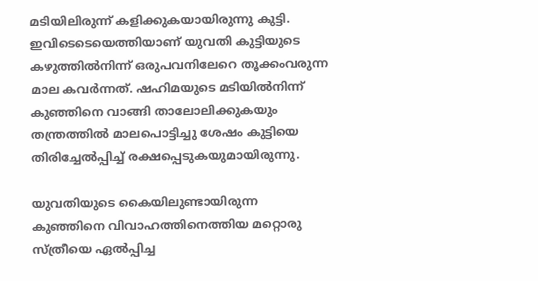മടിയിലിരുന്ന് കളിക്കുകയായിരുന്നു കുട്ടി. ഇവിടെടെയെത്തിയാണ് യുവതി കുട്ടിയുടെ കഴുത്തില്‍നിന്ന് ഒരുപവനിലേറെ തൂക്കംവരുന്ന മാല കവര്‍ന്നത്. ഷഹിമയുടെ മടിയില്‍നിന്ന് കുഞ്ഞിനെ വാങ്ങി താലോലിക്കുകയും തന്ത്രത്തില്‍ മാലപൊട്ടിച്ചു ശേഷം കുട്ടിയെ തിരിച്ചേല്‍പ്പിച്ച് രക്ഷപ്പെടുകയുമായിരുന്നു.

യുവതിയുടെ കൈയിലുണ്ടായിരുന്ന കുഞ്ഞിനെ വിവാഹത്തിനെത്തിയ മറ്റൊരു സ്ത്രീയെ ഏല്‍പ്പിച്ച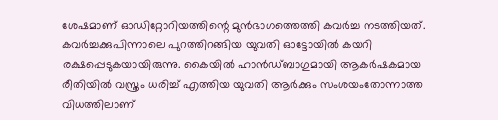ശേഷമാണ് ഓഡിറ്റോറിയത്തിന്റെ മുന്‍ഭാഗത്തെത്തി കവര്‍ച്ച നടത്തിയത്. കവര്‍ച്ചക്കുപിന്നാലെ പുറത്തിറങ്ങിയ യുവതി ഓട്ടോയില്‍ കയറി രക്ഷപ്പെടുകയായിരുന്നു. കൈയില്‍ ഹാന്‍ഡ്ബാഗുമായി ആകര്‍ഷകമായ രീതിയില്‍ വസ്ത്രം ധരിച്ച് എത്തിയ യുവതി ആര്‍ക്കും സംശയംതോന്നാത്ത വിധത്തിലാണ്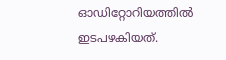ഓഡിറ്റോറിയത്തില്‍ ഇടപഴകിയത്.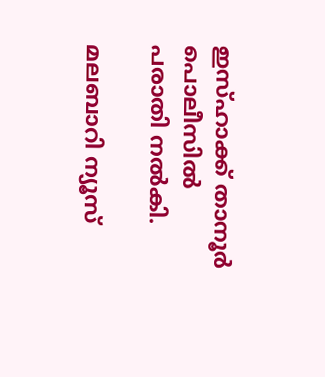ഇസ്ഹാക്ക് താനൂര്‍ പൊലീസില്‍ പരാതി നല്‍കി.

മലബാറി ന്യൂസ്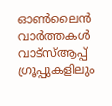ഓണ്‍ലൈന്‍ വാര്‍ത്തകള്‍ വാട്‌സ്ആപ്പ് ഗ്രൂപ്പുകളിലും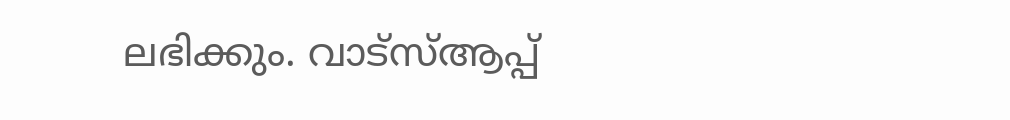ലഭിക്കും. വാട്‌സ്ആപ്പ്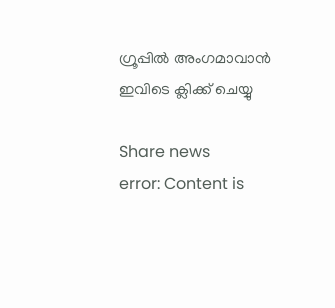ഗ്രൂപ്പില്‍ അംഗമാവാന്‍ ഇവിടെ ക്ലിക്ക് ചെയ്യു

Share news
error: Content is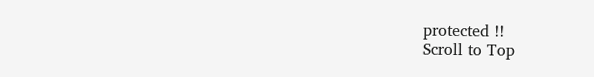protected !!
Scroll to Top